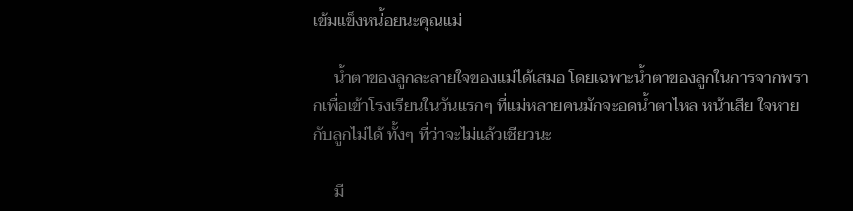เข้มแข็งหน่้อยนะคุณแม่

     น้ำตาของลูกละลายใจของแม่ได้เสมอ โดยเฉพาะน้ำตาของลูกในการจากพรากเพื่อเข้าโรงเรียนในวันแรกๆ ที่แม่หลายคนมักจะอดน้ำตาไหล หน้าเสีย ใจหายกับลูกไม่ได้ ทั้งๆ ที่ว่าจะไม่แล้วเชียวนะ

     มี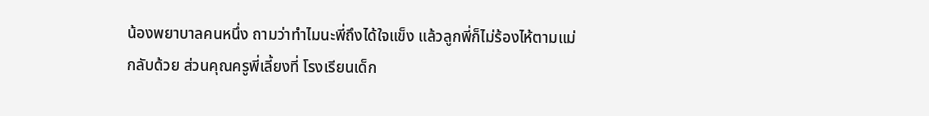น้องพยาบาลคนหนึ่ง ถามว่าทำไมนะพี่ถึงได้ใจแข็ง แล้วลูกพี่ก็ไม่ร้องไห้ตามแม่กลับด้วย ส่วนคุณครูพี่เลี้ยงที่ โรงเรียนเด็ก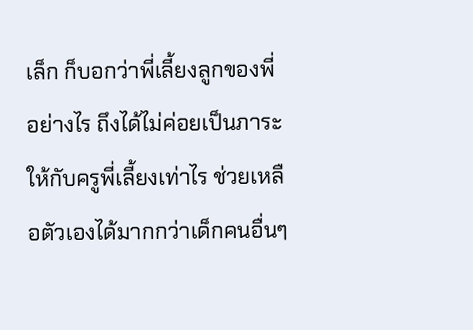เล็ก ก็บอกว่าพี่เลี้ยงลูกของพี่อย่างไร ถึงได้ไม่ค่อยเป็นภาระให้กับครูพี่เลี้ยงเท่าไร ช่วยเหลือตัวเองได้มากกว่าเด็กคนอื่นๆ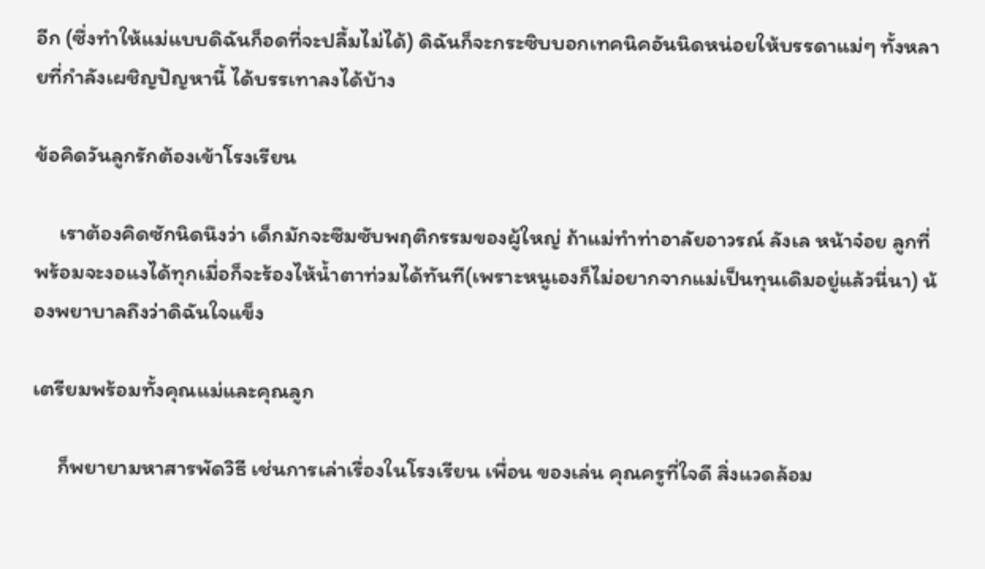อีก (ซึ่งทำให้แม่แบบดิฉันก็อดที่จะปลื้มไม่ได้) ดิฉันก็จะกระซิบบอกเทคนิคอันนิดหน่อยให้บรรดาแม่ๆ ทั้งหลายที่กำลังเผชิญปัญหานี้ ได้บรรเทาลงได้บ้าง

ข้อคิดวันลูกรักต้องเข้าโรงเรียน

     เราต้องคิดซักนิดนึงว่า เด็กมักจะซึมซับพฤติกรรมของผู้ใหญ่ ถ้าแม่ทำท่าอาลัยอาวรณ์ ลังเล หน้าจ๋อย ลูกที่พร้อมจะงอแงได้ทุกเมื่อก็จะร้องไห้น้ำตาท่วมได้ทันที(เพราะหนูเองก็ไม่อยากจากแม่เป็นทุนเดิมอยู่แล้วนี่นา) น้องพยาบาลถึงว่าดิฉันใจแข็ง

เตรียมพร้อมทั้งคุณแม่และคุณลูก

     ก็พยายามหาสารพัดวิธี เช่นการเล่าเรื่องในโรงเรียน เพื่อน ของเล่น คุณครูที่ใจดี สิ่งแวดล้อม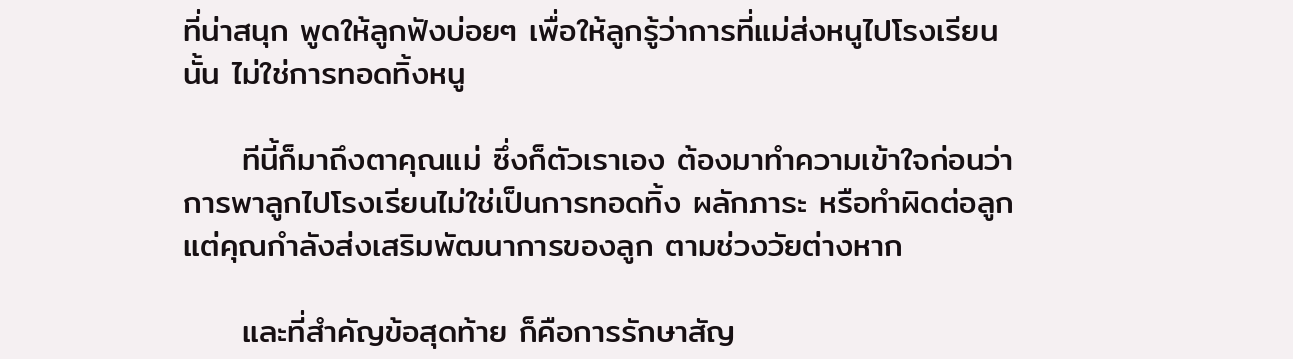ที่น่าสนุก พูดให้ลูกฟังบ่อยๆ เพื่อให้ลูกรู้ว่าการที่แม่ส่งหนูไปโรงเรียนนั้น ไม่ใช่การทอดทิ้งหนู

     ทีนี้ก็มาถึงตาคุณแม่ ซึ่งก็ตัวเราเอง ต้องมาทำความเข้าใจก่อนว่า การพาลูกไปโรงเรียนไม่ใช่เป็นการทอดทิ้ง ผลักภาระ หรือทำผิดต่อลูก แต่คุณกำลังส่งเสริมพัฒนาการของลูก ตามช่วงวัยต่างหาก

     และที่สำคัญข้อสุดท้าย ก็คือการรักษาสัญ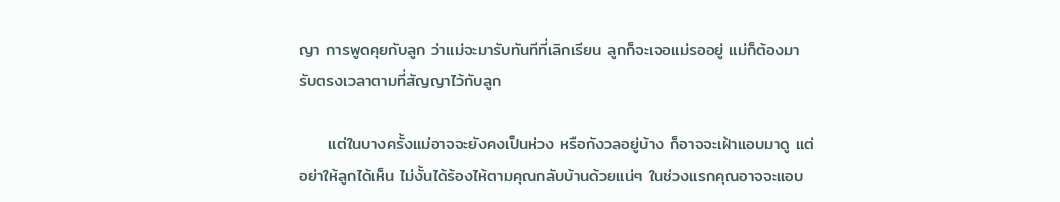ญา การพูดคุยกับลูก ว่าแม่จะมารับทันทีที่เลิกเรียน ลูกก็จะเจอแม่รออยู่ แม่ก็ต้องมารับตรงเวลาตามที่สัญญาไว้กับลูก

     แต่ในบางครั้งแม่อาจจะยังคงเป็นห่วง หรือกังวลอยู่บ้าง ก็อาจจะเฝ้าแอบมาดู แต่อย่าให้ลูกได้เห็น ไม่งั้นได้ร้องไห้ตามคุณกลับบ้านด้วยแน่ๆ ในช่วงแรกคุณอาจจะแอบ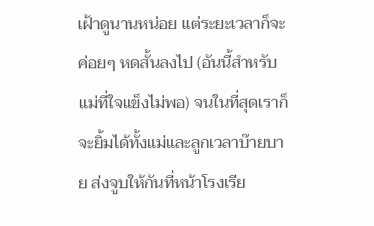เฝ้าดูนานหน่อย แต่ระยะเวลาก็จะค่อยๆ หดสั้นลงไป (อันนี้สำหรับแม่ที่ใจแข็งไม่พอ) จนในที่สุดเราก็จะยิ้มได้ทั้งแม่และลูกเวลาบ๊ายบาย ส่งจูบให้กันที่หน้าโรงเรีย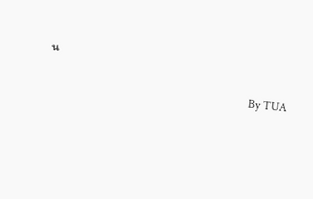น

                                                                   By TUA